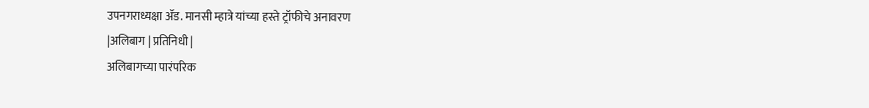उपनगराध्यक्षा ॲड. मानसी म्हात्रे यांच्या हस्ते ट्रॉफीचे अनावरण
|अलिबाग | प्रतिनिधी |
अलिबागच्या पारंपरिक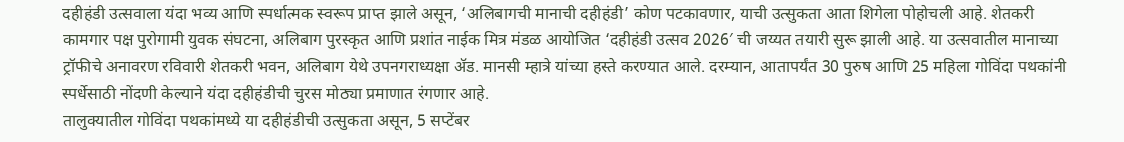दहीहंडी उत्सवाला यंदा भव्य आणि स्पर्धात्मक स्वरूप प्राप्त झाले असून, ‘अलिबागची मानाची दहीहंडी’ कोण पटकावणार, याची उत्सुकता आता शिगेला पोहोचली आहे. शेतकरी कामगार पक्ष पुरोगामी युवक संघटना, अलिबाग पुरस्कृत आणि प्रशांत नाईक मित्र मंडळ आयोजित ‘दहीहंडी उत्सव 2026′ ची जय्यत तयारी सुरू झाली आहे. या उत्सवातील मानाच्या ट्रॉफीचे अनावरण रविवारी शेतकरी भवन, अलिबाग येथे उपनगराध्यक्षा ॲड. मानसी म्हात्रे यांच्या हस्ते करण्यात आले. दरम्यान, आतापर्यंत 30 पुरुष आणि 25 महिला गोविंदा पथकांनी स्पर्धेसाठी नोंदणी केल्याने यंदा दहीहंडीची चुरस मोठ्या प्रमाणात रंगणार आहे.
तालुक्यातील गोविंदा पथकांमध्ये या दहीहंडीची उत्सुकता असून, 5 सप्टेंबर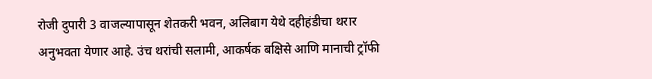रोजी दुपारी 3 वाजल्यापासून शेतकरी भवन, अलिबाग येथे दहीहंडीचा थरार अनुभवता येणार आहे. उंच थरांची सलामी, आकर्षक बक्षिसे आणि मानाची ट्रॉफी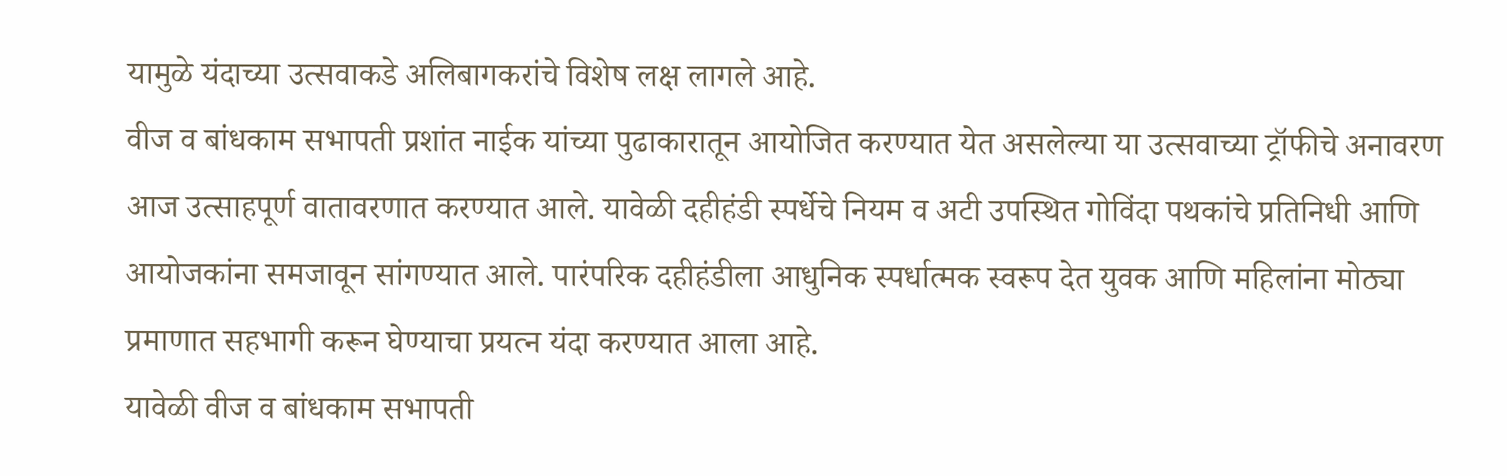यामुळे यंदाच्या उत्सवाकडे अलिबागकरांचे विशेष लक्ष लागले आहे.
वीज व बांधकाम सभापती प्रशांत नाईक यांच्या पुढाकारातून आयोजित करण्यात येत असलेल्या या उत्सवाच्या ट्रॉफीचे अनावरण आज उत्साहपूर्ण वातावरणात करण्यात आले. यावेळी दहीहंडी स्पर्धेचे नियम व अटी उपस्थित गोविंदा पथकांचे प्रतिनिधी आणि आयोजकांना समजावून सांगण्यात आले. पारंपरिक दहीहंडीला आधुनिक स्पर्धात्मक स्वरूप देत युवक आणि महिलांना मोठ्या प्रमाणात सहभागी करून घेण्याचा प्रयत्न यंदा करण्यात आला आहे.
यावेळी वीज व बांधकाम सभापती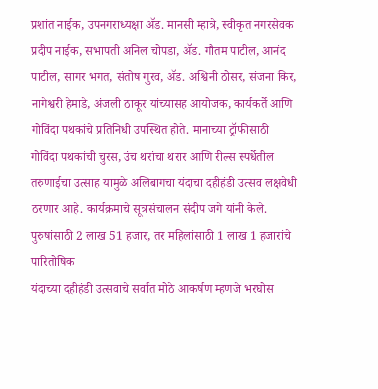प्रशांत नाईक, उपनगराध्यक्षा ॲड. मानसी म्हात्रे, स्वीकृत नगरसेवक प्रदीप नाईक, सभापती अनिल चोपडा, ॲड. गौतम पाटील, आनंद पाटील, सागर भगत, संतोष गुरव, ॲड. अश्विनी ठोसर, संजना किर, नागेश्वरी हेमाडे, अंजली ठाकूर यांच्यासह आयोजक, कार्यकर्ते आणि गोविंदा पथकांचे प्रतिनिधी उपस्थित होते. मानाच्या ट्रॉफीसाठी गोविंदा पथकांची चुरस, उंच थरांचा थरार आणि रील्स स्पर्धेतील तरुणाईचा उत्साह यामुळे अलिबागचा यंदाचा दहीहंडी उत्सव लक्षवेधी ठरणार आहे. कार्यक्रमाचे सूत्रसंचालन संदीप जगे यांनी केले.
पुरुषांसाठी 2 लाख 51 हजार, तर महिलांसाठी 1 लाख 1 हजारांचे पारितोषिक
यंदाच्या दहीहंडी उत्सवाचे सर्वात मोठे आकर्षण म्हणजे भरघोस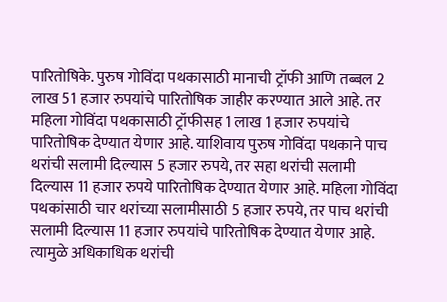पारितोषिके. पुरुष गोविंदा पथकासाठी मानाची ट्रॉफी आणि तब्बल 2 लाख 51 हजार रुपयांचे पारितोषिक जाहीर करण्यात आले आहे. तर महिला गोविंदा पथकासाठी ट्रॉफीसह 1 लाख 1 हजार रुपयांचे पारितोषिक देण्यात येणार आहे. याशिवाय पुरुष गोविंदा पथकाने पाच थरांची सलामी दिल्यास 5 हजार रुपये, तर सहा थरांची सलामी दिल्यास 11 हजार रुपये पारितोषिक देण्यात येणार आहे. महिला गोविंदा पथकांसाठी चार थरांच्या सलामीसाठी 5 हजार रुपये, तर पाच थरांची सलामी दिल्यास 11 हजार रुपयांचे पारितोषिक देण्यात येणार आहे. त्यामुळे अधिकाधिक थरांची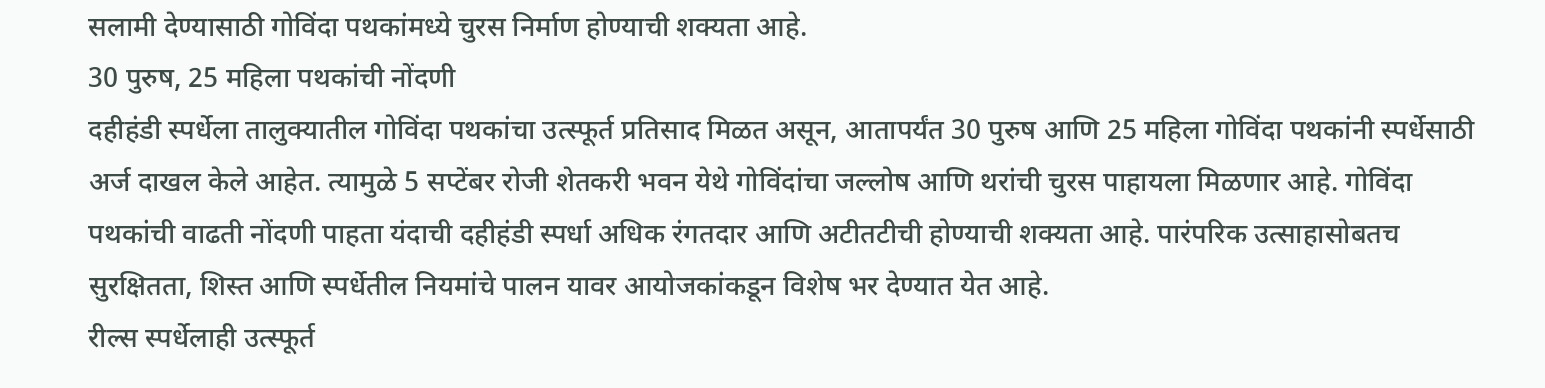सलामी देण्यासाठी गोविंदा पथकांमध्ये चुरस निर्माण होण्याची शक्यता आहे.
30 पुरुष, 25 महिला पथकांची नोंदणी
दहीहंडी स्पर्धेला तालुक्यातील गोविंदा पथकांचा उत्स्फूर्त प्रतिसाद मिळत असून, आतापर्यंत 30 पुरुष आणि 25 महिला गोविंदा पथकांनी स्पर्धेसाठी अर्ज दाखल केले आहेत. त्यामुळे 5 सप्टेंबर रोजी शेतकरी भवन येथे गोविंदांचा जल्लोष आणि थरांची चुरस पाहायला मिळणार आहे. गोविंदा पथकांची वाढती नोंदणी पाहता यंदाची दहीहंडी स्पर्धा अधिक रंगतदार आणि अटीतटीची होण्याची शक्यता आहे. पारंपरिक उत्साहासोबतच सुरक्षितता, शिस्त आणि स्पर्धेतील नियमांचे पालन यावर आयोजकांकडून विशेष भर देण्यात येत आहे.
रील्स स्पर्धेलाही उत्स्फूर्त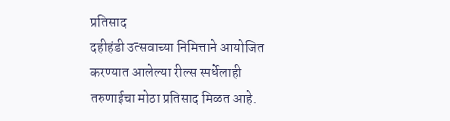प्रतिसाद
दहीहंडी उत्सवाच्या निमित्ताने आयोजित करण्यात आलेल्या रील्स स्पर्धेलाही तरुणाईचा मोठा प्रतिसाद मिळत आहे.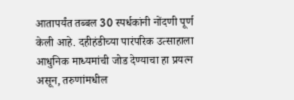आतापर्यंत तब्बल 30 स्पर्धकांनी नोंदणी पूर्ण केली आहे. दहीहंडीच्या पारंपरिक उत्साहाला आधुनिक माध्यमांची जोड देण्याचा हा प्रयत्न असून, तरुणांमधील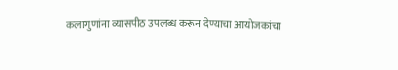कलागुणांना व्यासपीठ उपलब्ध करून देण्याचा आयोजकांचा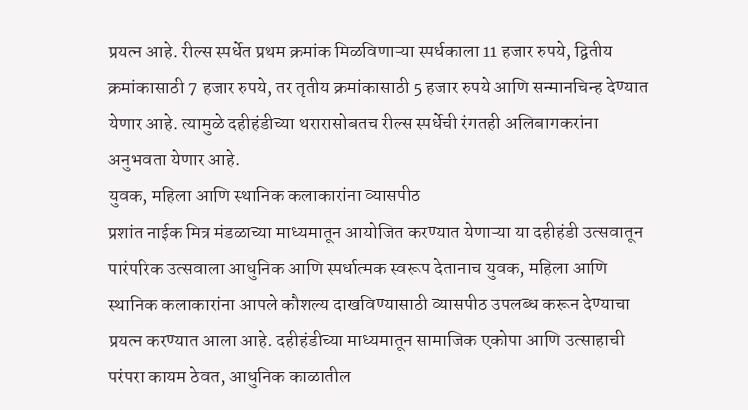प्रयत्न आहे. रील्स स्पर्धेत प्रथम क्रमांक मिळविणाऱ्या स्पर्धकाला 11 हजार रुपये, द्वितीय क्रमांकासाठी 7 हजार रुपये, तर तृतीय क्रमांकासाठी 5 हजार रुपये आणि सन्मानचिन्ह देण्यात येणार आहे. त्यामुळे दहीहंडीच्या थरारासोबतच रील्स स्पर्धेची रंगतही अलिबागकरांना अनुभवता येणार आहे.
युवक, महिला आणि स्थानिक कलाकारांना व्यासपीठ
प्रशांत नाईक मित्र मंडळाच्या माध्यमातून आयोजित करण्यात येणाऱ्या या दहीहंडी उत्सवातून पारंपरिक उत्सवाला आधुनिक आणि स्पर्धात्मक स्वरूप देतानाच युवक, महिला आणि स्थानिक कलाकारांना आपले कौशल्य दाखविण्यासाठी व्यासपीठ उपलब्ध करून देण्याचा प्रयत्न करण्यात आला आहे. दहीहंडीच्या माध्यमातून सामाजिक एकोपा आणि उत्साहाची परंपरा कायम ठेवत, आधुनिक काळातील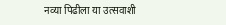नव्या पिढीला या उत्सवाशी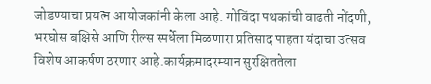जोडण्याचा प्रयत्न आयोजकांनी केला आहे. गोविंदा पथकांची वाढती नोंदणी, भरघोस बक्षिसे आणि रील्स स्पर्धेला मिळणारा प्रतिसाद पाहता यंदाचा उत्सव विशेष आकर्षण ठरणार आहे.कार्यक्रमादरम्यान सुरक्षिततेला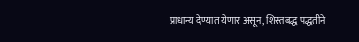प्राधान्य देण्यात येणार असून, शिस्तबद्ध पद्धतीने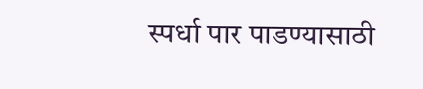स्पर्धा पार पाडण्यासाठी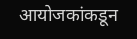आयोजकांकडून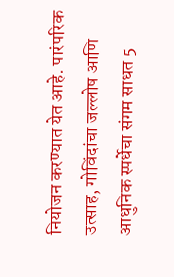नियोजन करण्यात येत आहे. पारंपरिक उत्साह, गोविंदांचा जल्लोष आणि आधुनिक स्पर्धेचा संगम साधत 5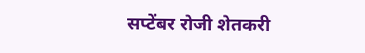सप्टेंबर रोजी शेतकरी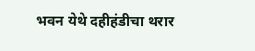भवन येथे दहीहंडीचा थरार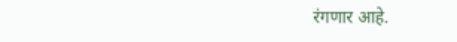रंगणार आहे.